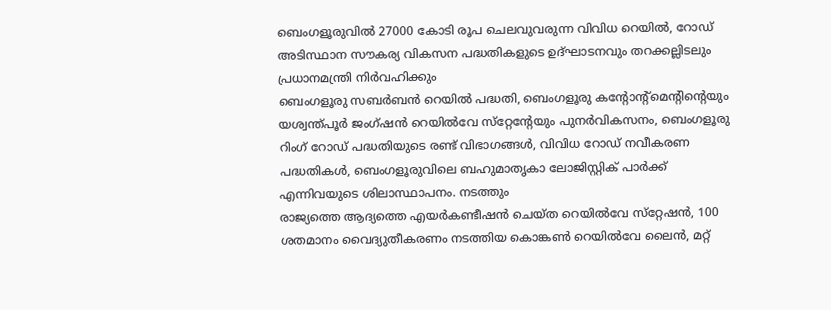ബെംഗളൂരുവില്‍ 27000 കോടി രൂപ ചെലവുവരുന്ന വിവിധ റെയില്‍, റോഡ് അടിസ്ഥാന സൗകര്യ വികസന പദ്ധതികളുടെ ഉദ്ഘാടനവും തറക്കല്ലിടലും പ്രധാനമന്ത്രി നിര്‍വഹിക്കും
ബെംഗളൂരു സബര്‍ബന്‍ റെയില്‍ പദ്ധതി, ബെംഗളൂരു കന്റോന്റ്‌മെന്റിന്റെയും യശ്വന്ത്പൂര്‍ ജംഗ്ഷന്‍ റെയില്‍വേ സ്‌റ്റേന്റേയും പുനര്‍വികസനം, ബെംഗളൂരു റിംഗ് റോഡ് പദ്ധതിയുടെ രണ്ട് വിഭാഗങ്ങള്‍, വിവിധ റോഡ് നവീകരണ പദ്ധതികള്‍, ബെംഗളൂരുവിലെ ബഹുമാതൃകാ ലോജിസ്റ്റിക് പാര്‍ക്ക് എന്നിവയുടെ ശിലാസ്ഥാപനം. നടത്തും
രാജ്യത്തെ ആദ്യത്തെ എയര്‍കണ്ടീഷന്‍ ചെയ്ത റെയില്‍വേ സ്‌റ്റേഷന്‍, 100 ശതമാനം വൈദ്യുതീകരണം നടത്തിയ കൊങ്കണ്‍ റെയില്‍വേ ലൈന്‍, മറ്റ്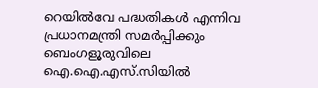റെയില്‍വേ പദ്ധതികള്‍ എന്നിവ പ്രധാനമന്ത്രി സമര്‍പ്പിക്കും
ബെംഗളൂരുവിലെ ഐ.ഐ.എസ്.സിയില്‍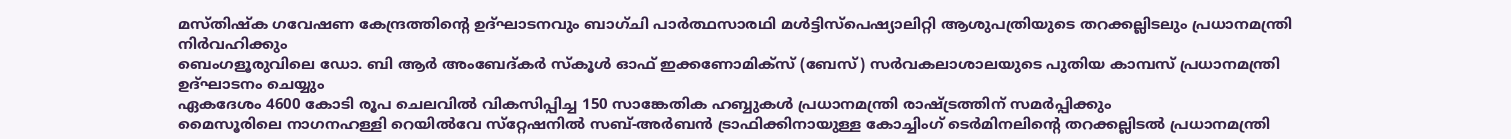മസ്തിഷ്‌ക ഗവേഷണ കേന്ദ്രത്തിന്റെ ഉദ്ഘാടനവും ബാഗ്ചി പാര്‍ത്ഥസാരഥി മള്‍ട്ടിസ്‌പെഷ്യാലിറ്റി ആശുപത്രിയുടെ തറക്കല്ലിടലും പ്രധാനമന്ത്രി നിര്‍വഹിക്കും
ബെംഗളൂരുവിലെ ഡോ. ബി ആര്‍ അംബേദ്കര്‍ സ്‌കൂള്‍ ഓഫ് ഇക്കണോമിക്‌സ് (ബേസ്) സര്‍വകലാശാലയുടെ പുതിയ കാമ്പസ് പ്രധാനമന്ത്രി ഉദ്ഘാടനം ചെയ്യും
ഏകദേശം 4600 കോടി രൂപ ചെലവില്‍ വികസിപ്പിച്ച 150 സാങ്കേതിക ഹബ്ബുകള്‍ പ്രധാനമന്ത്രി രാഷ്ട്രത്തിന് സമര്‍പ്പിക്കും
മൈസൂരിലെ നാഗനഹള്ളി റെയില്‍വേ സ്‌റ്റേഷനില്‍ സബ്-അര്‍ബന്‍ ട്രാഫിക്കിനായുള്ള കോച്ചിംഗ് ടെര്‍മിനലിന്റെ തറക്കല്ലിടല്‍ പ്രധാനമന്ത്രി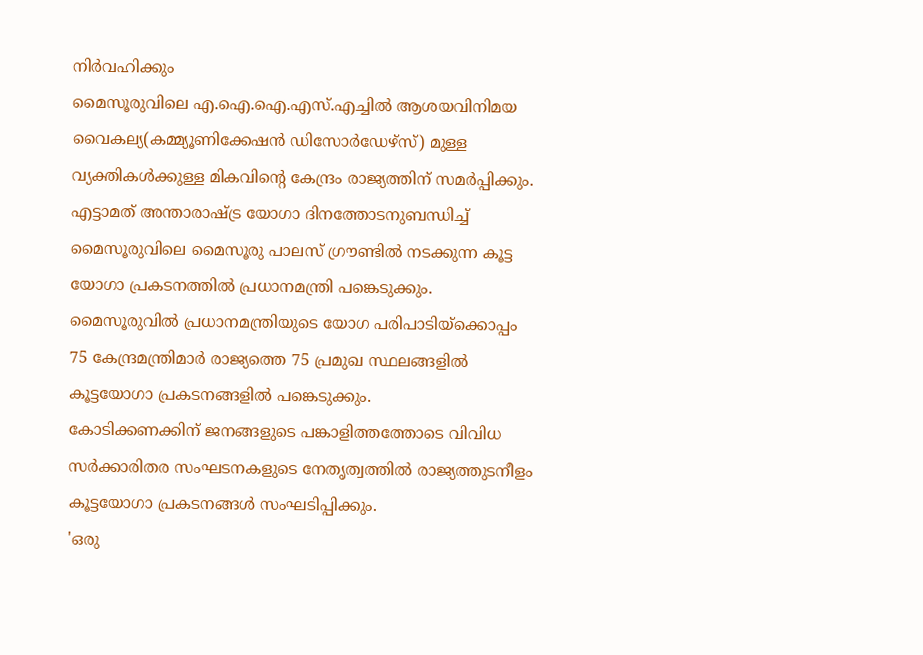നിര്‍വഹിക്കും
മൈസൂരുവിലെ എ.ഐ.ഐ.എസ്.എച്ചില്‍ ആശയവിനിമയ വൈകല്യ(കമ്മ്യൂണിക്കേഷന്‍ ഡിസോര്‍ഡേഴ്‌സ്) മുള്ള വ്യക്തികള്‍ക്കുള്ള മികവിന്റെ കേന്ദ്രം രാജ്യത്തിന് സമര്‍പ്പിക്കും.
എട്ടാമത് അന്താരാഷ്ട്ര യോഗാ ദിനത്തോടനുബന്ധിച്ച് മൈസൂരുവിലെ മൈസൂരു പാലസ് ഗ്രൗണ്ടില്‍ നടക്കുന്ന കൂട്ട യോഗാ പ്രകടനത്തില്‍ പ്രധാനമന്ത്രി പങ്കെടുക്കും.
മൈസൂരുവില്‍ പ്രധാനമന്ത്രിയുടെ യോഗ പരിപാടിയ്‌ക്കൊപ്പം 75 കേന്ദ്രമന്ത്രിമാര്‍ രാജ്യത്തെ 75 പ്രമുഖ സ്ഥലങ്ങളില്‍ കൂട്ടയോഗാ പ്രകടനങ്ങളില്‍ പങ്കെടുക്കും.
കോടിക്കണക്കിന് ജനങ്ങളുടെ പങ്കാളിത്തത്തോടെ വിവിധ സര്‍ക്കാരിതര സംഘടനകളുടെ നേതൃത്വത്തില്‍ രാജ്യത്തുടനീളം കൂട്ടയോഗാ പ്രകടനങ്ങള്‍ സംഘടിപ്പിക്കും.
'ഒരു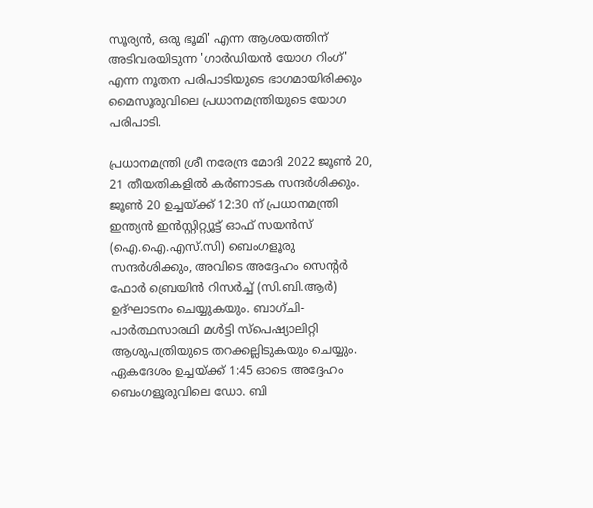സൂര്യന്‍, ഒരു ഭൂമി' എന്ന ആശയത്തിന് അടിവരയിടുന്ന 'ഗാര്‍ഡിയന്‍ യോഗ റിംഗ്' എന്ന നൂതന പരിപാടിയുടെ ഭാഗമായിരിക്കും മൈസൂരുവിലെ പ്രധാനമന്ത്രിയുടെ യോഗ പരിപാടി.

പ്രധാനമന്ത്രി ശ്രീ നരേന്ദ്ര മോദി 2022 ജൂണ്‍ 20, 21 തീയതികളില്‍ കര്‍ണാടക സന്ദര്‍ശിക്കും. ജൂണ്‍ 20 ഉച്ചയ്ക്ക് 12:30 ന് പ്രധാനമന്ത്രി ഇന്ത്യന്‍ ഇന്‍സ്റ്റിറ്റ്യൂട്ട് ഓഫ് സയന്‍സ് (ഐ.ഐ.എസ്.സി) ബെംഗളൂരു സന്ദര്‍ശിക്കും, അവിടെ അദ്ദേഹം സെന്റര്‍ ഫോര്‍ ബ്രെയിന്‍ റിസര്‍ച്ച് (സി.ബി.ആര്‍) ഉദ്ഘാടനം ചെയ്യുകയും. ബാഗ്ചി-പാര്‍ത്ഥസാരഥി മള്‍ട്ടി സ്‌പെഷ്യാലിറ്റി ആശുപത്രിയുടെ തറക്കല്ലിടുകയും ചെയ്യും. ഏകദേശം ഉച്ചയ്ക്ക് 1:45 ഓടെ അദ്ദേഹം ബെംഗളൂരുവിലെ ഡോ. ബി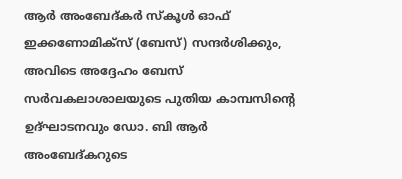ആര്‍ അംബേദ്കര്‍ സ്‌കൂള്‍ ഓഫ് ഇക്കണോമിക്‌സ് (ബേസ്) സന്ദര്‍ശിക്കും, അവിടെ അദ്ദേഹം ബേസ് സര്‍വകലാശാലയുടെ പുതിയ കാമ്പസിന്റെ ഉദ്ഘാടനവും ഡോ. ബി ആര്‍ അംബേദ്കറുടെ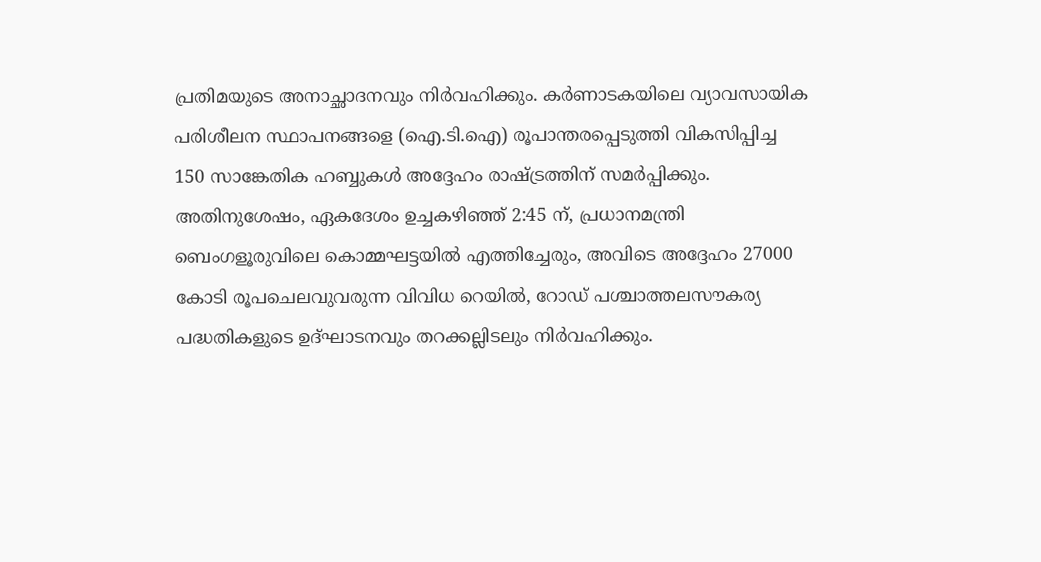പ്രതിമയുടെ അനാച്ഛാദനവും നിര്‍വഹിക്കും. കര്‍ണാടകയിലെ വ്യാവസായിക പരിശീലന സ്ഥാപനങ്ങളെ (ഐ.ടി.ഐ) രൂപാന്തരപ്പെടുത്തി വികസിപ്പിച്ച 150 സാങ്കേതിക ഹബ്ബുകള്‍ അദ്ദേഹം രാഷ്ട്രത്തിന് സമര്‍പ്പിക്കും.
അതിനുശേഷം, ഏകദേശം ഉച്ചകഴിഞ്ഞ് 2:45 ന്, പ്രധാനമന്ത്രി ബെംഗളൂരുവിലെ കൊമ്മഘട്ടയില്‍ എത്തിച്ചേരും, അവിടെ അദ്ദേഹം 27000 കോടി രൂപചെലവുവരുന്ന വിവിധ റെയില്‍, റോഡ് പശ്ചാത്തലസൗകര്യ പദ്ധതികളുടെ ഉദ്ഘാടനവും തറക്കല്ലിടലും നിര്‍വഹിക്കും.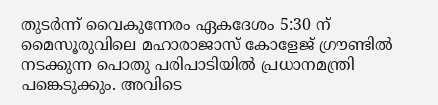തുടര്‍ന്ന് വൈകുന്നേരം ഏകദേശം 5:30 ന് മൈസൂരുവിലെ മഹാരാജാസ് കോളേജ് ഗ്രൗണ്ടില്‍ നടക്കുന്ന പൊതു പരിപാടിയില്‍ പ്രധാനമന്ത്രി പങ്കെടുക്കും. അവിടെ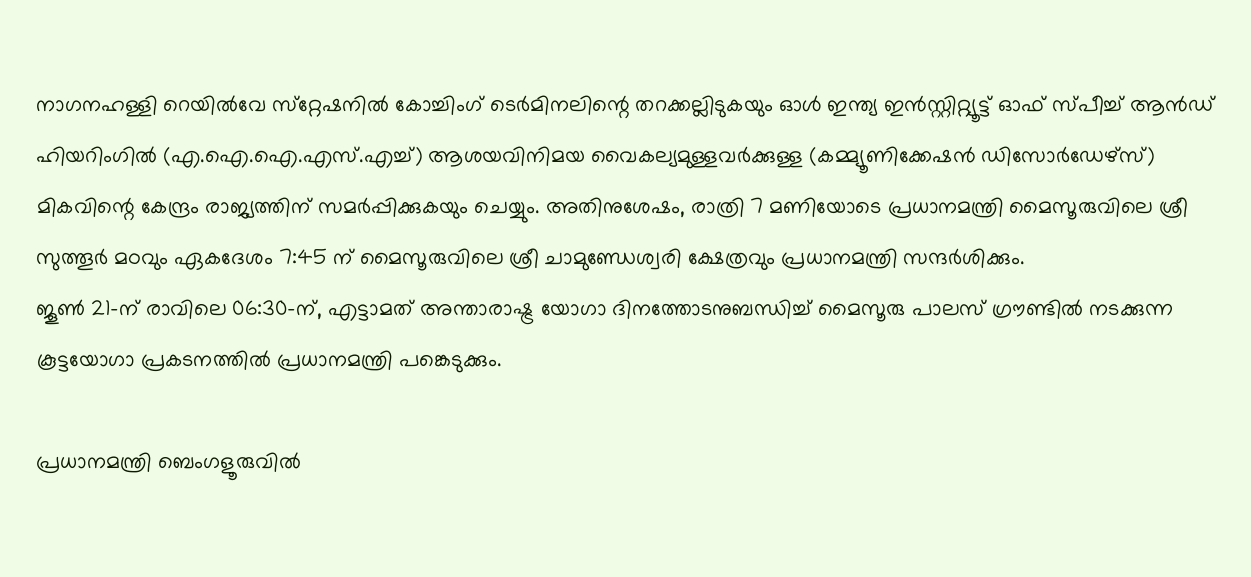നാഗനഹള്ളി റെയില്‍വേ സ്‌റ്റേഷനില്‍ കോച്ചിംഗ് ടെര്‍മിനലിന്റെ തറക്കല്ലിടുകയും ഓള്‍ ഇന്ത്യ ഇന്‍സ്റ്റിറ്റ്യൂട്ട് ഓഫ് സ്പീച്ച് ആന്‍ഡ് ഹിയറിംഗില്‍ (എ.ഐ.ഐ.എസ്.എച്ച്) ആശയവിനിമയ വൈകല്യമുള്ളവര്‍ക്കുള്ള (കമ്മ്യൂണിക്കേഷന്‍ ഡിസോര്‍ഡേഴ്‌സ്) മികവിന്റെ കേന്ദ്രം രാജ്യത്തിന് സമര്‍പ്പിക്കുകയും ചെയ്യും. അതിനുശേഷം, രാത്രി 7 മണിയോടെ പ്രധാനമന്ത്രി മൈസൂരുവിലെ ശ്രീ സുത്തൂര്‍ മഠവും ഏകദേശം 7:45 ന് മൈസൂരുവിലെ ശ്രീ ചാമുണ്ഡേശ്വരി ക്ഷേത്രവും പ്രധാനമന്ത്രി സന്ദര്‍ശിക്കും.
ജൂണ്‍ 21-ന് രാവിലെ 06:30-ന്, എട്ടാമത് അന്താരാഷ്ട്ര യോഗാ ദിനത്തോടനുബന്ധിച്ച് മൈസൂരു പാലസ് ഗ്രൗണ്ടില്‍ നടക്കുന്ന കൂട്ടയോഗാ പ്രകടനത്തില്‍ പ്രധാനമന്ത്രി പങ്കെടുക്കും.

പ്രധാനമന്ത്രി ബെംഗളൂരുവില്‍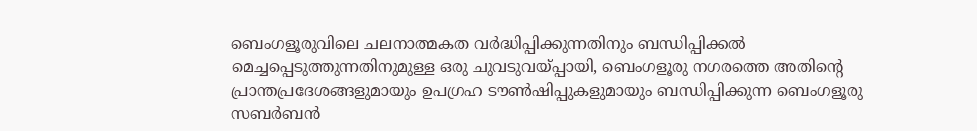ബെംഗളൂരുവിലെ ചലനാത്മകത വര്‍ദ്ധിപ്പിക്കുന്നതിനും ബന്ധിപ്പിക്കല്‍ മെച്ചപ്പെടുത്തുന്നതിനുമുള്ള ഒരു ചുവടുവയ്പ്പായി, ബെംഗളൂരു നഗരത്തെ അതിന്റെ പ്രാന്തപ്രദേശങ്ങളുമായും ഉപഗ്രഹ ടൗണ്‍ഷിപ്പുകളുമായും ബന്ധിപ്പിക്കുന്ന ബെംഗളൂരു സബര്‍ബന്‍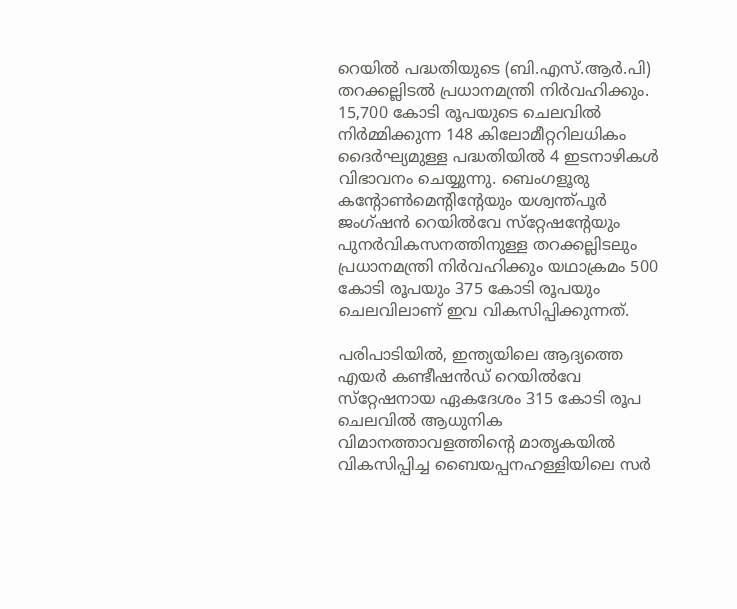റെയില്‍ പദ്ധതിയുടെ (ബി.എസ്.ആര്‍.പി) തറക്കല്ലിടല്‍ പ്രധാനമന്ത്രി നിര്‍വഹിക്കും. 15,700 കോടി രൂപയുടെ ചെലവില്‍ നിര്‍മ്മിക്കുന്ന 148 കിലോമീറ്ററിലധികം ദൈര്‍ഘ്യമുള്ള പദ്ധതിയില്‍ 4 ഇടനാഴികള്‍ വിഭാവനം ചെയ്യുന്നു. ബെംഗളൂരു കന്റോണ്‍മെന്റിന്റേയും യശ്വന്ത്പൂര്‍ ജംഗ്ഷന്‍ റെയില്‍വേ സ്‌റ്റേഷന്റേയും പുനര്‍വികസനത്തിനുള്ള തറക്കല്ലിടലും പ്രധാനമന്ത്രി നിര്‍വഹിക്കും യഥാക്രമം 500 കോടി രൂപയും 375 കോടി രൂപയും ചെലവിലാണ് ഇവ വികസിപ്പിക്കുന്നത്.

പരിപാടിയില്‍, ഇന്ത്യയിലെ ആദ്യത്തെ എയര്‍ കണ്ടീഷന്‍ഡ് റെയില്‍വേ സ്‌റ്റേഷനായ ഏകദേശം 315 കോടി രൂപ ചെലവില്‍ ആധുനിക വിമാനത്താവളത്തിന്റെ മാതൃകയില്‍ വികസിപ്പിച്ച ബൈയപ്പനഹള്ളിയിലെ സര്‍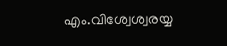എം.വിശ്വേശ്വരയ്യ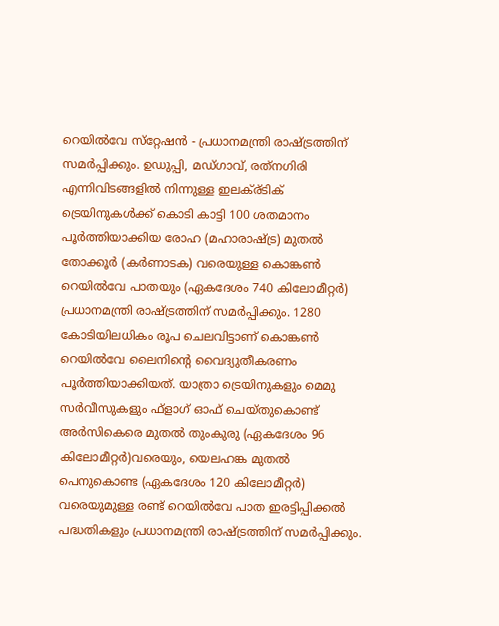റെയില്‍വേ സ്‌റ്റേഷന്‍ - പ്രധാനമന്ത്രി രാഷ്ട്രത്തിന് സമര്‍പ്പിക്കും. ഉഡുപ്പി, മഡ്ഗാവ്, രത്‌നഗിരി എന്നിവിടങ്ങളില്‍ നിന്നുള്ള ഇലക്ര്ടിക് ട്രെയിനുകള്‍ക്ക് കൊടി കാട്ടി 100 ശതമാനം പൂര്‍ത്തിയാക്കിയ രോഹ (മഹാരാഷ്ട്ര) മുതല്‍ തോക്കൂര്‍ (കര്‍ണാടക) വരെയുള്ള കൊങ്കണ്‍ റെയില്‍വേ പാതയും (ഏകദേശം 740 കിലോമീറ്റര്‍) പ്രധാനമന്ത്രി രാഷ്ട്രത്തിന് സമര്‍പ്പിക്കും. 1280 കോടിയിലധികം രൂപ ചെലവിട്ടാണ് കൊങ്കണ്‍ റെയില്‍വേ ലൈനിന്റെ വൈദ്യുതീകരണം പൂര്‍ത്തിയാക്കിയത്. യാത്രാ ട്രെയിനുകളും മെമു സര്‍വീസുകളും ഫ്‌ളാഗ് ഓഫ് ചെയ്തുകൊണ്ട് അര്‍സികെരെ മുതല്‍ തുംകുരു (ഏകദേശം 96 കിലോമീറ്റര്‍)വരെയും, യെലഹങ്ക മുതല്‍ പെനുകൊണ്ട (ഏകദേശം 120 കിലോമീറ്റര്‍) വരെയുമുള്ള രണ്ട് റെയില്‍വേ പാത ഇരട്ടിപ്പിക്കല്‍ പദ്ധതികളും പ്രധാനമന്ത്രി രാഷ്ട്രത്തിന് സമര്‍പ്പിക്കും.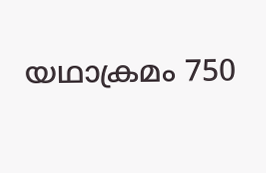യഥാക്രമം 750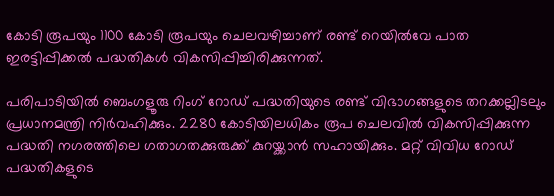കോടി രൂപയും 1100 കോടി രൂപയും ചെലവഴിച്ചാണ് രണ്ട് റെയില്‍വേ പാത ഇരട്ടിപ്പിക്കല്‍ പദ്ധതികള്‍ വികസിപ്പിച്ചിരിക്കുന്നത്.

പരിപാടിയില്‍ ബെംഗളൂരു റിംഗ് റോഡ് പദ്ധതിയുടെ രണ്ട് വിഭാഗങ്ങളുടെ തറക്കല്ലിടലും പ്രധാനമന്ത്രി നിര്‍വഹിക്കും. 2280 കോടിയിലധികം രൂപ ചെലവില്‍ വികസിപ്പിക്കുന്ന പദ്ധതി നഗരത്തിലെ ഗതാഗതക്കുരുക്ക് കുറയ്ക്കാന്‍ സഹായിക്കും. മറ്റ് വിവിധ റോഡ് പദ്ധതികളുടെ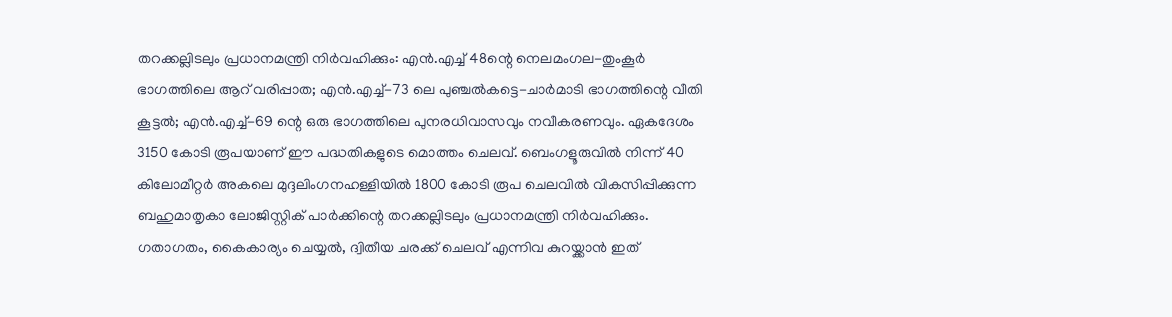തറക്കല്ലിടലും പ്രധാനമന്ത്രി നിര്‍വഹിക്കും: എന്‍.എച്ച് 48ന്റെ നെലമംഗല-തുംകൂര്‍ ഭാഗത്തിലെ ആറ് വരിപ്പാത; എന്‍.എച്ച്-73 ലെ പുഞ്ചല്‍കട്ടെ-ചാര്‍മാടി ഭാഗത്തിന്റെ വീതി കൂട്ടല്‍; എന്‍.എച്ച്-69 ന്റെ ഒരു ഭാഗത്തിലെ പുനരധിവാസവും നവീകരണവും. ഏകദേശം 3150 കോടി രൂപയാണ് ഈ പദ്ധതികളുടെ മൊത്തം ചെലവ്. ബെംഗളൂരുവില്‍ നിന്ന് 40 കിലോമീറ്റര്‍ അകലെ മുദ്ദലിംഗനഹള്ളിയില്‍ 1800 കോടി രൂപ ചെലവില്‍ വികസിപ്പിക്കുന്ന ബഹുമാതൃകാ ലോജിസ്റ്റിക് പാര്‍ക്കിന്റെ തറക്കല്ലിടലും പ്രധാനമന്ത്രി നിര്‍വഹിക്കും. ഗതാഗതം, കൈകാര്യം ചെയ്യല്‍, ദ്വിതീയ ചരക്ക് ചെലവ് എന്നിവ കുറയ്ക്കാന്‍ ഇത്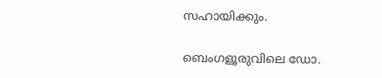സഹായിക്കും.

ബെംഗളൂരുവിലെ ഡോ.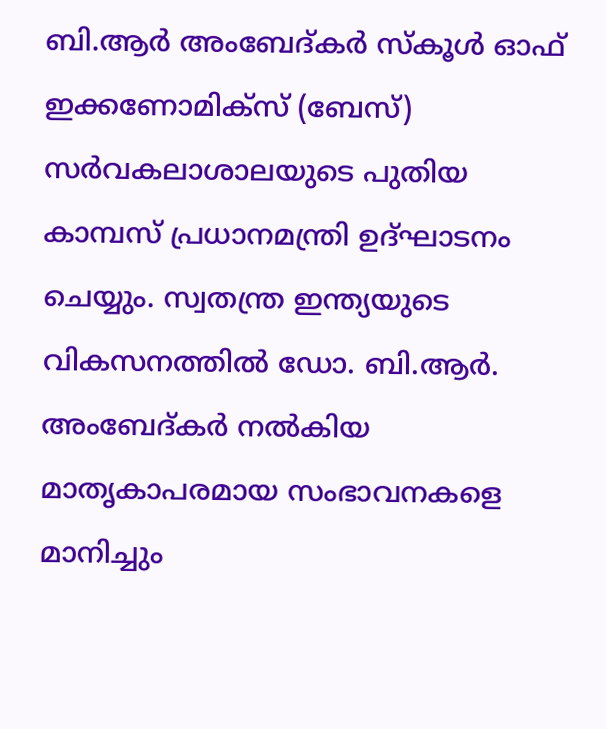ബി.ആര്‍ അംബേദ്കര്‍ സ്‌കൂള്‍ ഓഫ് ഇക്കണോമിക്‌സ് (ബേസ്) സര്‍വകലാശാലയുടെ പുതിയ കാമ്പസ് പ്രധാനമന്ത്രി ഉദ്ഘാടനം ചെയ്യും. സ്വതന്ത്ര ഇന്ത്യയുടെ വികസനത്തില്‍ ഡോ. ബി.ആര്‍. അംബേദ്കര്‍ നല്‍കിയ മാതൃകാപരമായ സംഭാവനകളെ മാനിച്ചും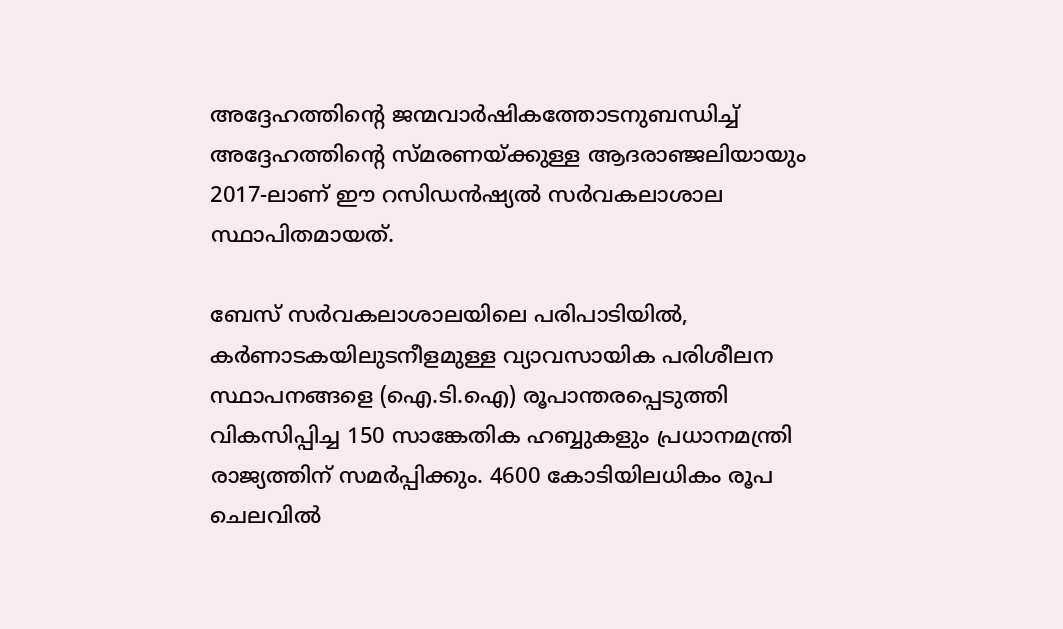അദ്ദേഹത്തിന്റെ ജന്മവാര്‍ഷികത്തോടനുബന്ധിച്ച് അദ്ദേഹത്തിന്റെ സ്മരണയ്ക്കുള്ള ആദരാഞ്ജലിയായും 2017-ലാണ് ഈ റസിഡന്‍ഷ്യല്‍ സര്‍വകലാശാല സ്ഥാപിതമായത്.

ബേസ് സര്‍വകലാശാലയിലെ പരിപാടിയില്‍, കര്‍ണാടകയിലുടനീളമുള്ള വ്യാവസായിക പരിശീലന സ്ഥാപനങ്ങളെ (ഐ.ടി.ഐ) രൂപാന്തരപ്പെടുത്തി വികസിപ്പിച്ച 150 സാങ്കേതിക ഹബ്ബുകളും പ്രധാനമന്ത്രി രാജ്യത്തിന് സമര്‍പ്പിക്കും. 4600 കോടിയിലധികം രൂപ ചെലവില്‍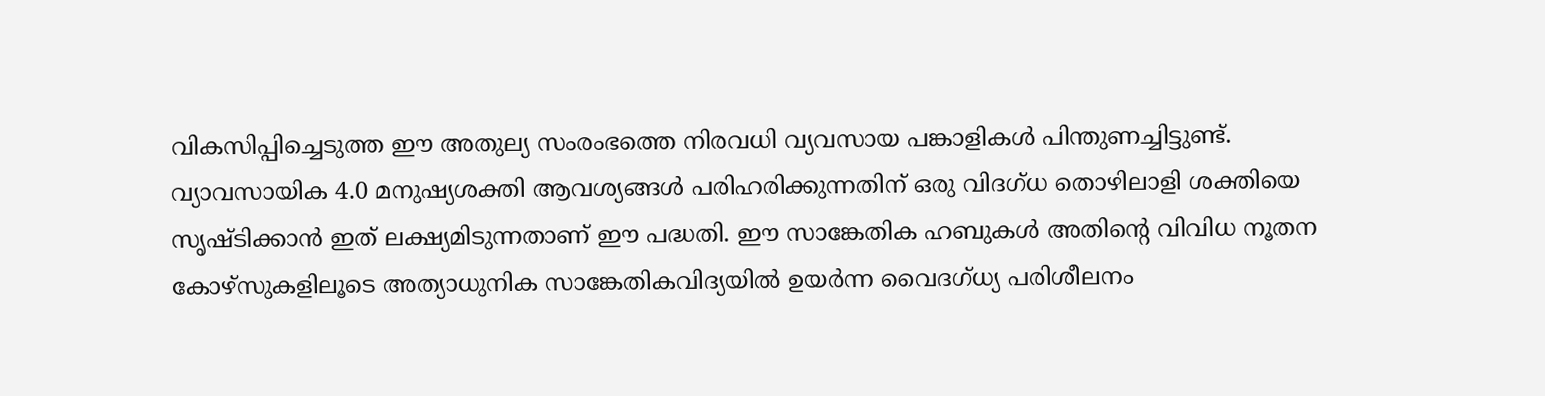വികസിപ്പിച്ചെടുത്ത ഈ അതുല്യ സംരംഭത്തെ നിരവധി വ്യവസായ പങ്കാളികള്‍ പിന്തുണച്ചിട്ടുണ്ട്. വ്യാവസായിക 4.0 മനുഷ്യശക്തി ആവശ്യങ്ങള്‍ പരിഹരിക്കുന്നതിന് ഒരു വിദഗ്ധ തൊഴിലാളി ശക്തിയെ സൃഷ്ടിക്കാന്‍ ഇത് ലക്ഷ്യമിടുന്നതാണ് ഈ പദ്ധതി. ഈ സാങ്കേതിക ഹബുകള്‍ അതിന്റെ വിവിധ നൂതന കോഴ്‌സുകളിലൂടെ അത്യാധുനിക സാങ്കേതികവിദ്യയില്‍ ഉയര്‍ന്ന വൈദഗ്ധ്യ പരിശീലനം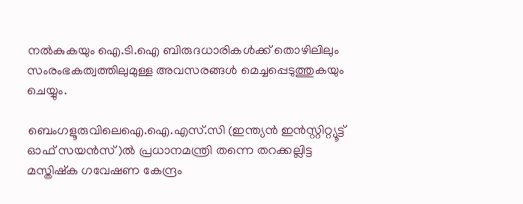നല്‍കുകയും ഐ.ടി.ഐ ബിരുദധാരികള്‍ക്ക് തൊഴിലിലും സംരംഭകത്വത്തിലുമുള്ള അവസരങ്ങള്‍ മെച്ചപ്പെടുത്തുകയും ചെയ്യും.

ബെംഗളൂരുവിലെഐ.ഐ.എസ്.സി (ഇന്ത്യന്‍ ഇന്‍സ്റ്റിറ്റ്യൂട്ട് ഓഫ് സയന്‍സ്)ല്‍ പ്രധാനമന്ത്രി തന്നെ തറക്കല്ലിട്ട മസ്തിഷ്‌ക ഗവേഷണ കേന്ദ്രം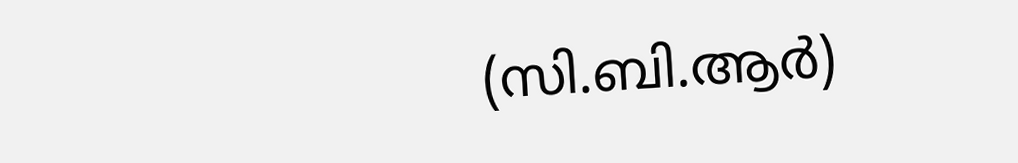(സി.ബി.ആര്‍)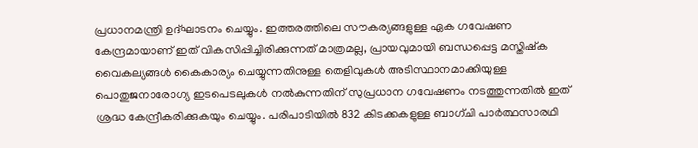പ്രധാനമന്ത്രി ഉദ്ഘാടനം ചെയ്യും. ഇത്തരത്തിലെ സൗകര്യങ്ങളുള്ള ഏക ഗവേഷണ കേന്ദ്രമായാണ് ഇത് വികസിപ്പിച്ചിരിക്കുന്നത് മാത്രമല്ല, പ്രായവുമായി ബന്ധപ്പെട്ട മസ്തിഷ്‌ക വൈകല്യങ്ങള്‍ കൈകാര്യം ചെയ്യുന്നതിനുള്ള തെളിവുകള്‍ അടിസ്ഥാനമാക്കിയുള്ള പൊതുജനാരോഗ്യ ഇടപെടലുകള്‍ നല്‍കുന്നതിന് സുപ്രധാന ഗവേഷണം നടത്തുന്നതില്‍ ഇത് ശ്രദ്ധ കേന്ദ്രീകരിക്കുകയും ചെയ്യും. പരിപാടിയില്‍ 832 കിടക്കകളുള്ള ബാഗ്ചി പാര്‍ത്ഥസാരഥി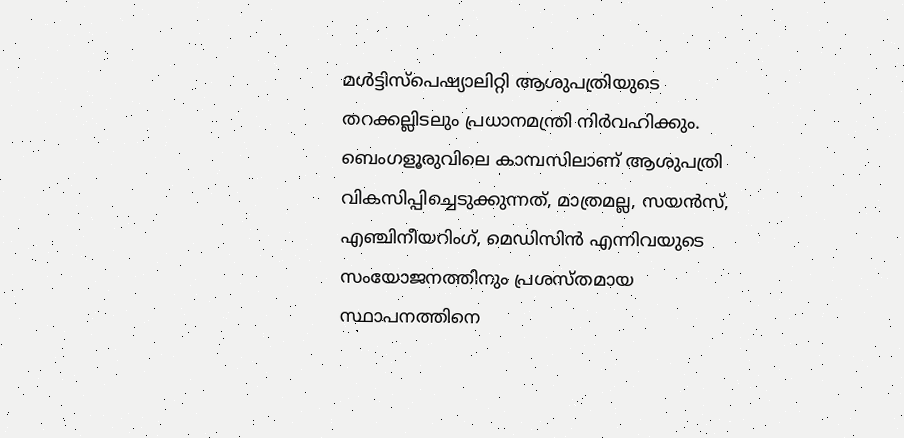മള്‍ട്ടിസ്‌പെഷ്യാലിറ്റി ആശുപത്രിയുടെ തറക്കല്ലിടലും പ്രധാനമന്ത്രി നിര്‍വഹിക്കും. ബെംഗളൂരുവിലെ കാമ്പസിലാണ് ആശുപത്രി വികസിപ്പിച്ചെടുക്കുന്നത്, മാത്രമല്ല, സയന്‍സ്, എഞ്ചിനീയറിംഗ്, മെഡിസിന്‍ എന്നിവയുടെ സംയോജനത്തിനും പ്രശസ്തമായ സ്ഥാപനത്തിനെ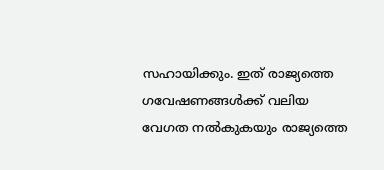സഹായിക്കും. ഇത് രാജ്യത്തെ ഗവേഷണങ്ങള്‍ക്ക് വലിയ വേഗത നല്‍കുകയും രാജ്യത്തെ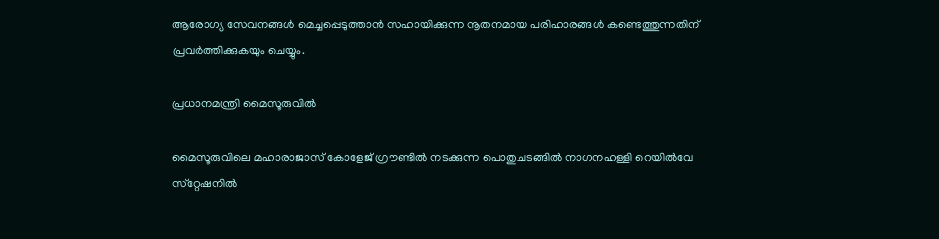ആരോഗ്യ സേവനങ്ങള്‍ മെച്ചപ്പെടുത്താന്‍ സഹായിക്കുന്ന നൂതനമായ പരിഹാരങ്ങള്‍ കണ്ടെത്തുന്നതിന് പ്രവര്‍ത്തിക്കുകയും ചെയ്യും.

പ്രധാനമന്ത്രി മൈസൂരുവില്‍

മൈസൂരുവിലെ മഹാരാജാസ് കോളേജ് ഗ്രൗണ്ടില്‍ നടക്കുന്ന പൊതുചടങ്ങില്‍ നാഗനഹള്ളി റെയില്‍വേ സ്‌റ്റേഷനില്‍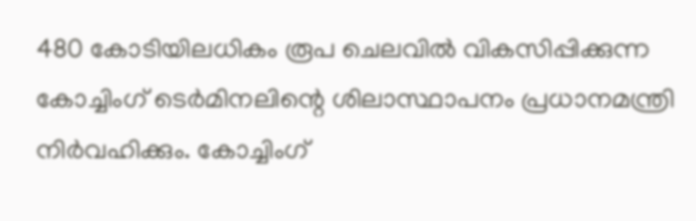480 കോടിയിലധികം രൂപ ചെലവില്‍ വികസിപ്പിക്കുന്ന കോച്ചിംഗ് ടെര്‍മിനലിന്റെ ശിലാസ്ഥാപനം പ്രധാനമന്ത്രി നിര്‍വഹിക്കും. കോച്ചിംഗ്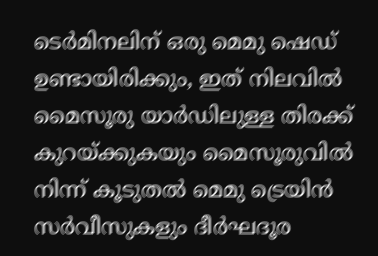ടെര്‍മിനലിന് ഒരു മെമു ഷെഡ് ഉണ്ടായിരിക്കും, ഇത് നിലവില്‍ മൈസൂരു യാര്‍ഡിലുള്ള തിരക്ക് കുറയ്ക്കുകയും മൈസൂരുവില്‍ നിന്ന് കൂടുതല്‍ മെമു ട്രെയിന്‍ സര്‍വീസുകളും ദീര്‍ഘദൂര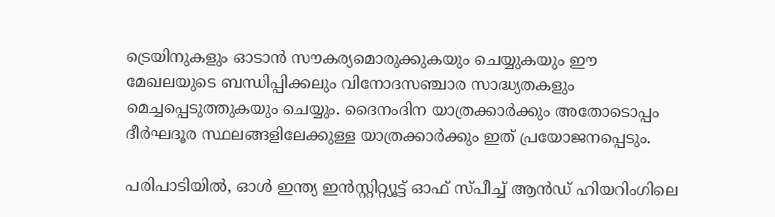ട്രെയിനുകളും ഓടാന്‍ സൗകര്യമൊരുക്കുകയും ചെയ്യുകയും ഈ മേഖലയുടെ ബന്ധിപ്പിക്കലും വിനോദസഞ്ചാര സാദ്ധ്യതകളും മെച്ചപ്പെടുത്തുകയും ചെയ്യും. ദൈനംദിന യാത്രക്കാര്‍ക്കും അതോടൊപ്പം ദീര്‍ഘദൂര സ്ഥലങ്ങളിലേക്കുള്ള യാത്രക്കാര്‍ക്കും ഇത് പ്രയോജനപ്പെടും.

പരിപാടിയില്‍, ഓള്‍ ഇന്ത്യ ഇന്‍സ്റ്റിറ്റ്യൂട്ട് ഓഫ് സ്പീച്ച് ആന്‍ഡ് ഹിയറിംഗിലെ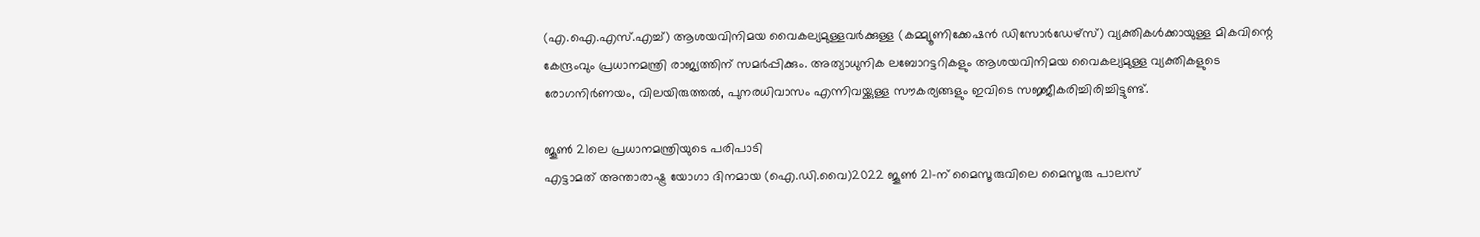(എ.ഐ.എസ്.എച്ച്) ആശയവിനിമയ വൈകല്യമുള്ളവര്‍ക്കുള്ള (കമ്മ്യൂണിക്കേഷന്‍ ഡിസോര്‍ഡേഴ്‌സ്) വ്യക്തികള്‍ക്കായുള്ള മികവിന്റെ കേന്ദ്രംവും പ്രധാനമന്ത്രി രാജ്യത്തിന് സമര്‍പ്പിക്കും. അത്യാധുനിക ലബോറട്ടറികളും ആശയവിനിമയ വൈകല്യമുള്ള വ്യക്തികളുടെ രോഗനിര്‍ണയം, വിലയിരുത്തല്‍, പുനരധിവാസം എന്നിവയ്ക്കുള്ള സൗകര്യങ്ങളും ഇവിടെ സജ്ജീകരിച്ചിരിച്ചിട്ടുണ്ട്.

ജൂണ്‍ 21ലെ പ്രധാനമന്ത്രിയുടെ പരിപാടി
എട്ടാമത് അന്താരാഷ്ട്ര യോഗാ ദിനമായ (ഐ.ഡി.വൈ)2022 ജൂണ്‍ 21-ന് മൈസൂരുവിലെ മൈസൂരു പാലസ്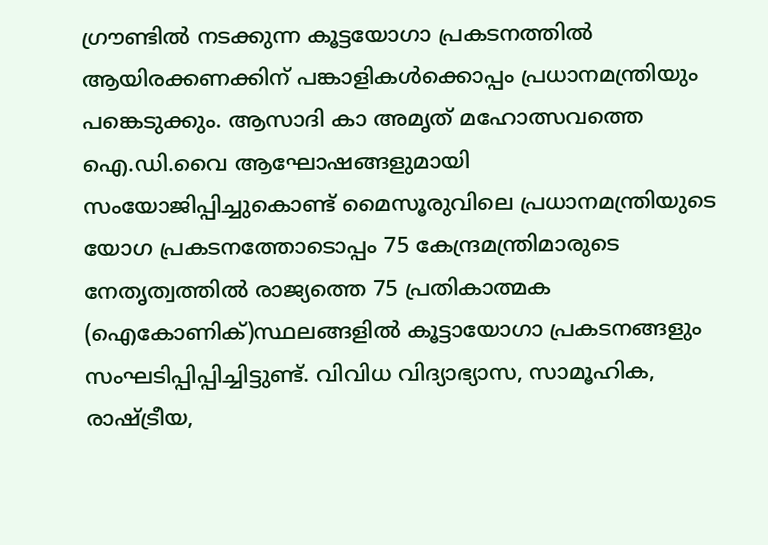ഗ്രൗണ്ടില്‍ നടക്കുന്ന കൂട്ടയോഗാ പ്രകടനത്തില്‍ ആയിരക്കണക്കിന് പങ്കാളികള്‍ക്കൊപ്പം പ്രധാനമന്ത്രിയും പങ്കെടുക്കും. ആസാദി കാ അമൃത് മഹോത്സവത്തെ ഐ.ഡി.വൈ ആഘോഷങ്ങളുമായി സംയോജിപ്പിച്ചുകൊണ്ട് മൈസൂരുവിലെ പ്രധാനമന്ത്രിയുടെ യോഗ പ്രകടനത്തോടൊപ്പം 75 കേന്ദ്രമന്ത്രിമാരുടെ നേതൃത്വത്തില്‍ രാജ്യത്തെ 75 പ്രതികാത്മക (ഐകോണിക്)സ്ഥലങ്ങളില്‍ കൂട്ടായോഗാ പ്രകടനങ്ങളും സംഘടിപ്പിപ്പിച്ചിട്ടുണ്ട്. വിവിധ വിദ്യാഭ്യാസ, സാമൂഹിക, രാഷ്ട്രീയ,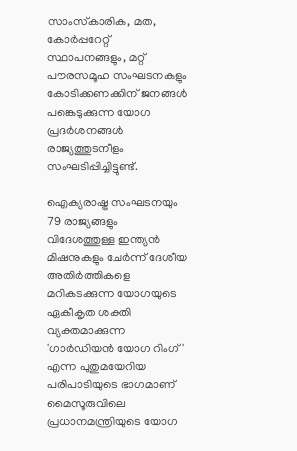സാംസ്‌കാരിക, മത, കോര്‍പ്പറേറ്റ് സ്ഥാപനങ്ങളും, മറ്റ് പൗരസമൂഹ സംഘടനകളും കോടിക്കണക്കിന് ജനങ്ങള്‍ പങ്കെടുക്കുന്ന യോഗ പ്രദര്‍ശനങ്ങള്‍ രാജ്യത്തുടനീളം സംഘടിപ്പിച്ചിട്ടുണ്ട്.

ഐക്യരാഷ്ട്ര സംഘടനയും 79 രാജ്യങ്ങളും വിദേശത്തുള്ള ഇന്ത്യന്‍ മിഷനുകളും ചേര്‍ന്ന് ദേശീയ അതിര്‍ത്തികളെ മറികടക്കുന്ന യോഗയുടെ ഏകീകൃത ശക്തി വ്യക്തമാക്കുന്ന 'ഗാര്‍ഡിയന്‍ യോഗ റിംഗ്' എന്ന പുതുമയേറിയ പരിപാടിയുടെ ഭാഗമാണ് മൈസൂരുവിലെ പ്രധാനമന്ത്രിയുടെ യോഗ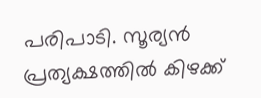പരിപാടി. സൂര്യന്‍ പ്രത്യക്ഷത്തില്‍ കിഴക്ക്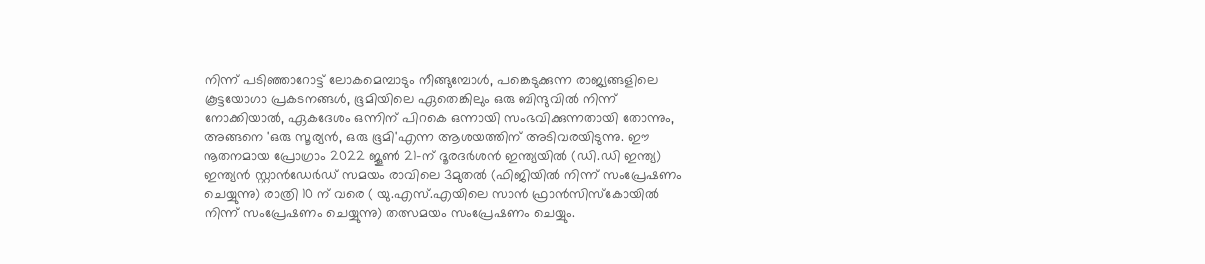നിന്ന് പടിഞ്ഞാറോട്ട് ലോകമെമ്പാടും നീങ്ങുമ്പോള്‍, പങ്കെടുക്കുന്ന രാജ്യങ്ങളിലെ കൂട്ടയോഗാ പ്രകടനങ്ങള്‍, ഭൂമിയിലെ ഏതെങ്കിലും ഒരു ബിന്ദുവില്‍ നിന്ന് നോക്കിയാല്‍, ഏകദേശം ഒന്നിന് പിറകെ ഒന്നായി സംഭവിക്കുന്നതായി തോന്നും, അങ്ങനെ 'ഒരു സൂര്യന്‍, ഒരു ഭൂമി'എന്ന ആശയത്തിന് അടിവരയിടുന്നു. ഈ നൂതനമായ പ്രോഗ്രാം 2022 ജൂണ്‍ 21-ന് ദൂരദര്‍ശന്‍ ഇന്ത്യയില്‍ (ഡി.ഡി ഇന്ത്യ) ഇന്ത്യന്‍ സ്റ്റാന്‍ഡേര്‍ഡ് സമയം രാവിലെ 3മുതല്‍ (ഫിജിയില്‍ നിന്ന് സംപ്രേഷണം ചെയ്യുന്നു) രാത്രി 10 ന് വരെ ( യു.എസ്.എയിലെ സാന്‍ ഫ്രാന്‍സിസ്‌കോയില്‍ നിന്ന് സംപ്രേഷണം ചെയ്യുന്നു) തത്സമയം സംപ്രേഷണം ചെയ്യും.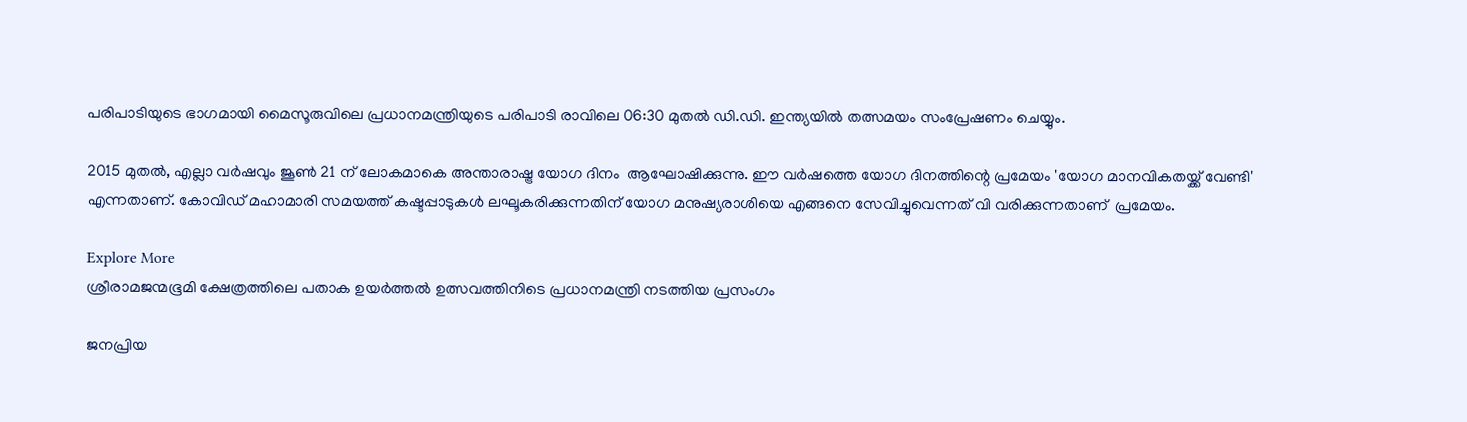പരിപാടിയുടെ ഭാഗമായി മൈസൂരുവിലെ പ്രധാനമന്ത്രിയുടെ പരിപാടി രാവിലെ 06:30 മുതല്‍ ഡി.ഡി. ഇന്ത്യയില്‍ തത്സമയം സംപ്രേഷണം ചെയ്യും.

2015 മുതല്‍, എല്ലാ വര്‍ഷവും ജൂണ്‍ 21 ന് ലോകമാകെ അന്താരാഷ്ട്ര യോഗ ദിനം  ആഘോഷിക്കുന്നു. ഈ വര്‍ഷത്തെ യോഗ ദിനത്തിന്റെ പ്രമേയം 'യോഗ മാനവികതയ്ക്ക് വേണ്ടി' എന്നതാണ്. കോവിഡ് മഹാമാരി സമയത്ത് കഷ്ടപ്പാടുകള്‍ ലഘൂകരിക്കുന്നതിന് യോഗ മനുഷ്യരാശിയെ എങ്ങനെ സേവിച്ചുവെന്നത് വി വരിക്കുന്നതാണ്  പ്രമേയം.

Explore More
ശ്രീരാമജന്മഭൂമി ക്ഷേത്രത്തിലെ പതാക ഉയർത്തൽ ഉത്സവത്തിനിടെ പ്രധാനമന്ത്രി നടത്തിയ പ്രസംഗം

ജനപ്രിയ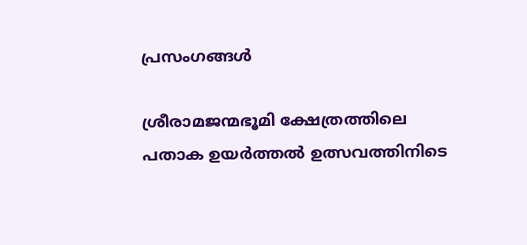പ്രസംഗങ്ങൾ

ശ്രീരാമജന്മഭൂമി ക്ഷേത്രത്തിലെ പതാക ഉയർത്തൽ ഉത്സവത്തിനിടെ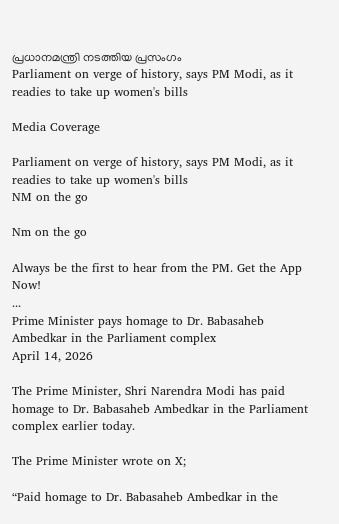പ്രധാനമന്ത്രി നടത്തിയ പ്രസംഗം
Parliament on verge of history, says PM Modi, as it readies to take up women's bills

Media Coverage

Parliament on verge of history, says PM Modi, as it readies to take up women's bills
NM on the go

Nm on the go

Always be the first to hear from the PM. Get the App Now!
...
Prime Minister pays homage to Dr. Babasaheb Ambedkar in the Parliament complex
April 14, 2026

The Prime Minister, Shri Narendra Modi has paid homage to Dr. Babasaheb Ambedkar in the Parliament complex earlier today.

The Prime Minister wrote on X;

“Paid homage to Dr. Babasaheb Ambedkar in the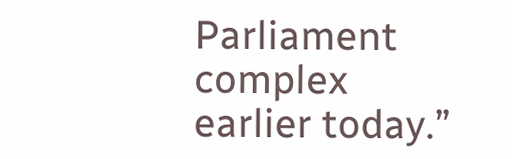Parliament complex earlier today.”